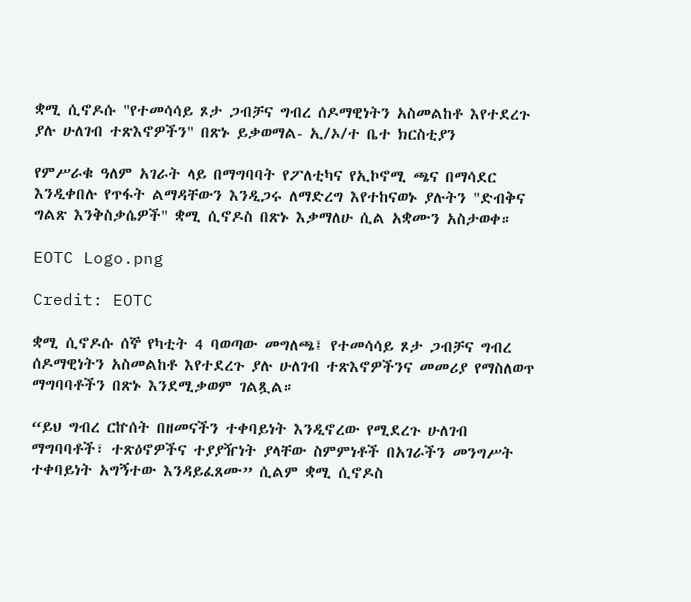ቋሚ ሲኖዶሱ "የተመሳሳይ ጾታ ጋብቻና ግብረ ሰዶማዊነትን አስመልከቶ እየተደረጉ ያሉ ሁለገብ ተጽእኖዎችን" በጽኑ ይቃወማል- ኢ/ኦ/ተ ቤተ ክርስቲያን

የምሥራቁ ዓለም አገራት ላይ በማግባባት የፖለቲካና የኢኮኖሚ ጫና በማሳደር እንዲቀበሉ የጥፋት ልማዳቸውን እንዲጋሩ ለማድረግ እየተከናወኑ ያሉትን "ድብቅና ግልጽ እንቅስቃሴዎች" ቋሚ ሲኖዶስ በጽኑ እቃማለሁ ሲል አቋሙን አስታወቀ።

EOTC Logo.png

Credit: EOTC

ቋሚ ሲኖዶሱ ሰኞ የካቲት 4 ባወጣው መግለጫ፤ የተመሳሳይ ጾታ ጋብቻና ግብረ ሰዶማዊነትን አስመልከቶ እየተደረጉ ያሉ ሁለገብ ተጽእኖዎችንና መመሪያ የማስለወጥ ማግባባቶችን በጽኑ እንደሚቃወም ገልጿል።

“ይህ ግብረ ርኵሰት በዘመናችን ተቀባይነት እንዲኖረው የሚደረጉ ሁለገብ ማግባባቶች፣ ተጽዕኖዎችና ተያያዥነት ያላቸው ስምምነቶች በአገራችን መንግሥት ተቀባይነት አግኝተው እንዳይፈጸሙ” ሲልም ቋሚ ሲኖዶስ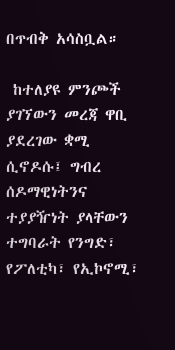በጥብቅ አሳስቧል።

 ከተለያዩ ምንጮች ያገኘውን መረጃ ዋቢ ያደረገው ቋሚ ሲኖዶሱ፤ ግብረ ሰዶማዊነትንና ተያያዥነት ያላቸውን ተግባራት የንግድ፣ የፖለቲካ፣ የኢኮኖሚ፣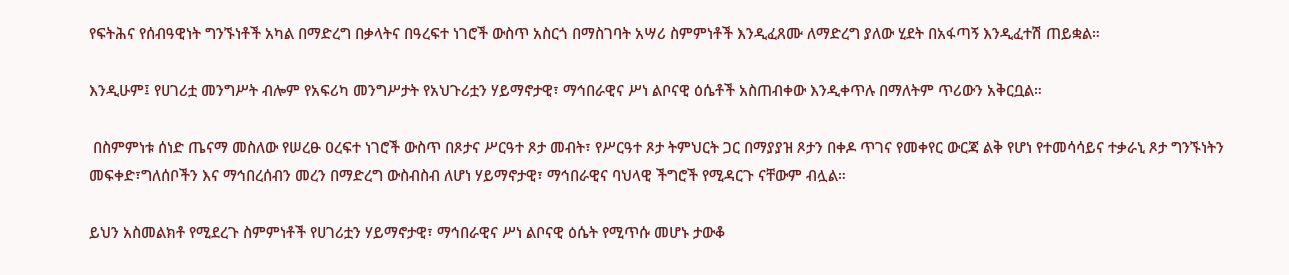የፍትሕና የሰብዓዊነት ግንኙነቶች አካል በማድረግ በቃላትና በዓረፍተ ነገሮች ውስጥ አስርጎ በማስገባት አሣሪ ስምምነቶች እንዲፈጸሙ ለማድረግ ያለው ሂደት በአፋጣኝ እንዲፈተሽ ጠይቋል።

እንዲሁም፤ የሀገሪቷ መንግሥት ብሎም የአፍሪካ መንግሥታት የአህጉሪቷን ሃይማኖታዊ፣ ማኅበራዊና ሥነ ልቦናዊ ዕሴቶች አስጠብቀው እንዲቀጥሉ በማለትም ጥሪውን አቅርቧል።

 በስምምነቱ ሰነድ ጤናማ መስለው የሠረፁ ዐረፍተ ነገሮች ውስጥ በጾታና ሥርዓተ ጾታ መብት፣ የሥርዓተ ጾታ ትምህርት ጋር በማያያዝ ጾታን በቀዶ ጥገና የመቀየር ውርጃ ልቅ የሆነ የተመሳሳይና ተቃራኒ ጾታ ግንኙነትን መፍቀድ፣ግለሰቦችን እና ማኅበረሰብን መረን በማድረግ ውስብስብ ለሆነ ሃይማኖታዊ፣ ማኅበራዊና ባህላዊ ችግሮች የሚዳርጉ ናቸውም ብሏል።

ይህን አስመልክቶ የሚደረጉ ስምምነቶች የሀገሪቷን ሃይማኖታዊ፣ ማኅበራዊና ሥነ ልቦናዊ ዕሴት የሚጥሱ መሆኑ ታውቆ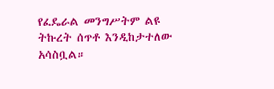የፈዴራል መንግሥትም ልዩ ትኩረት ሰጥቶ እንዲከታተለው አሳስቧል።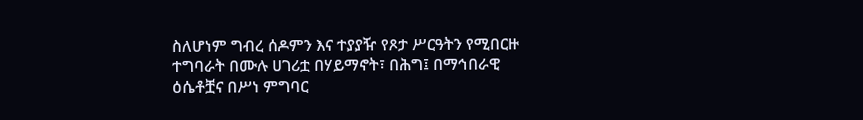ስለሆነም ግብረ ሰዶምን እና ተያያዥ የጾታ ሥርዓትን የሚበርዙ ተግባራት በሙሉ ሀገሪቷ በሃይማኖት፣ በሕግ፤ በማኅበራዊ ዕሴቶቿና በሥነ ምግባር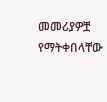መመሪያዎቿ የማትቀበላቸው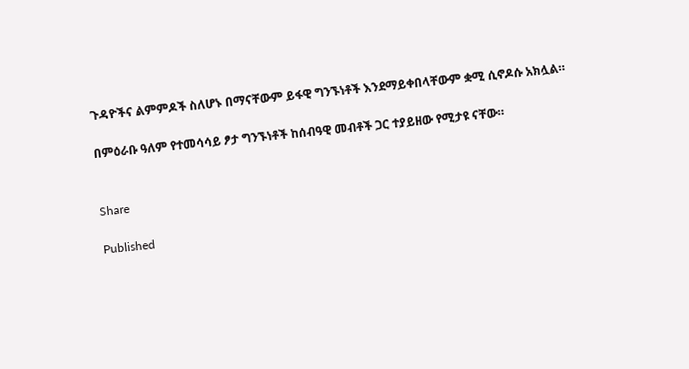ጉዳዮችና ልምምዶች ስለሆኑ በማናቸውም ይፋዊ ግንኙነቶች እንደማይቀበላቸውም ቋሚ ሲኖዶሱ አክሏል።

በምዕራቡ ዓለም የተመሳሳይ ፆታ ግንኙነቶች ከሰብዓዊ መብቶች ጋር ተያይዘው የሚታዩ ናቸው።


Share

Published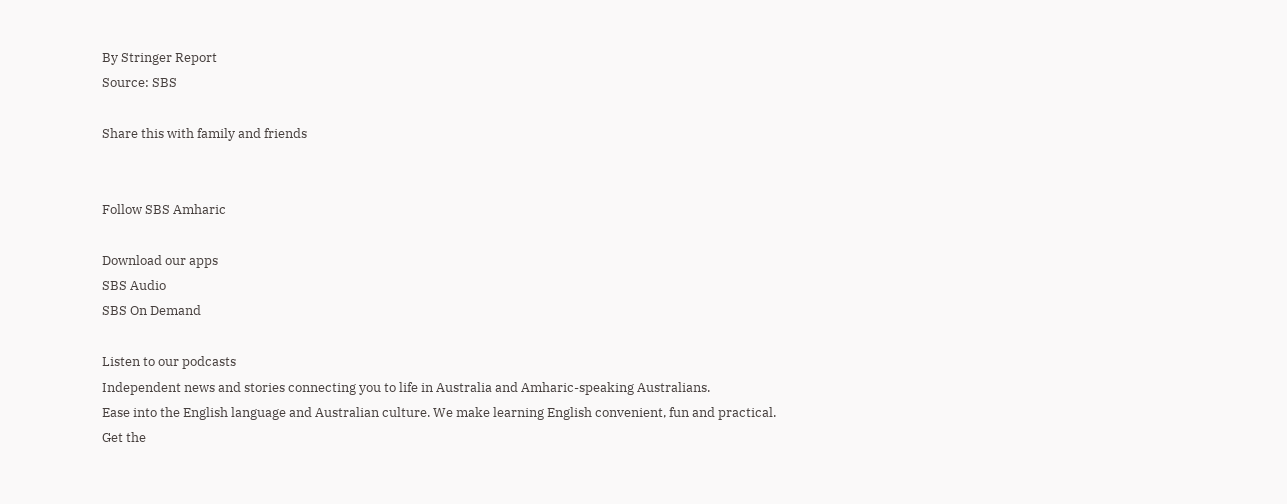By Stringer Report
Source: SBS

Share this with family and friends


Follow SBS Amharic

Download our apps
SBS Audio
SBS On Demand

Listen to our podcasts
Independent news and stories connecting you to life in Australia and Amharic-speaking Australians.
Ease into the English language and Australian culture. We make learning English convenient, fun and practical.
Get the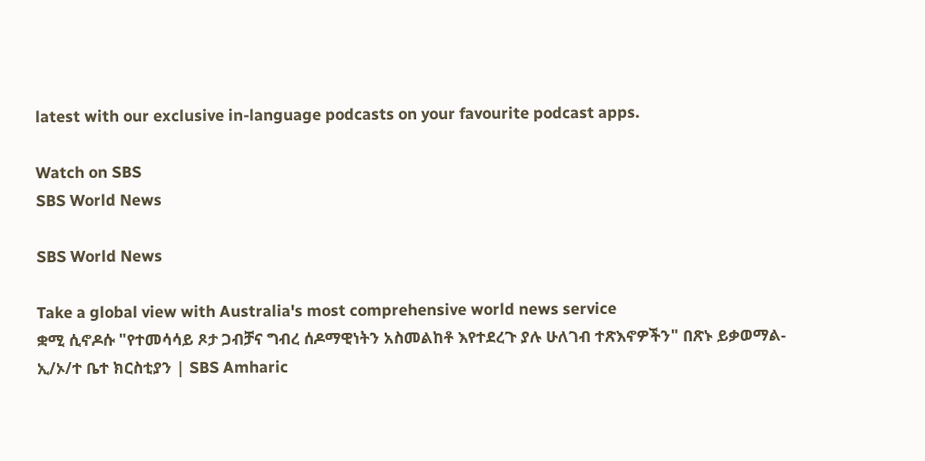latest with our exclusive in-language podcasts on your favourite podcast apps.

Watch on SBS
SBS World News

SBS World News

Take a global view with Australia's most comprehensive world news service
ቋሚ ሲኖዶሱ "የተመሳሳይ ጾታ ጋብቻና ግብረ ሰዶማዊነትን አስመልከቶ እየተደረጉ ያሉ ሁለገብ ተጽእኖዎችን" በጽኑ ይቃወማል- ኢ/ኦ/ተ ቤተ ክርስቲያን | SBS Amharic